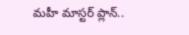మహీ మాస్టర్ ప్లాన్..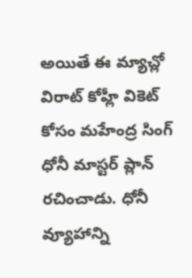అయితే ఈ మ్యాచ్లో విరాట్ కోహ్లీ వికెట్ కోసం మహేంద్ర సింగ్ ధోనీ మాస్టర్ ప్లాన్ రచించాడు. ధోనీ వ్యూహాన్ని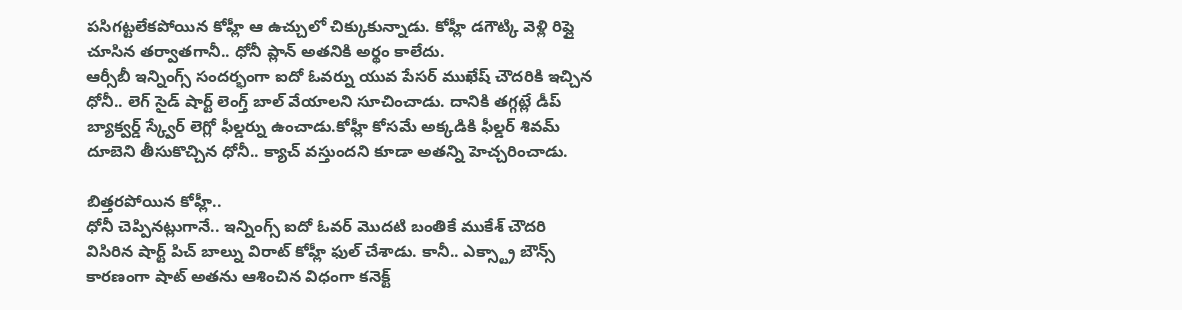పసిగట్టలేకపోయిన కోహ్లీ ఆ ఉచ్చులో చిక్కుకున్నాడు. కోహ్లీ డగౌట్కి వెళ్లి రిప్లై చూసిన తర్వాతగానీ.. ధోనీ ప్లాన్ అతనికి అర్థం కాలేదు.
ఆర్సీబీ ఇన్నింగ్స్ సందర్భంగా ఐదో ఓవర్ను యువ పేసర్ ముఖేష్ చౌదరికి ఇచ్చిన ధోనీ.. లెగ్ సైడ్ షార్ట్ లెంగ్త్ బాల్ వేయాలని సూచించాడు. దానికి తగ్గట్లే డీప్ బ్యాక్వర్డ్ స్క్వేర్ లెగ్లో ఫీల్డర్ను ఉంచాడు.కోహ్లీ కోసమే అక్కడికి ఫీల్డర్ శివమ్ దూబెని తీసుకొచ్చిన ధోనీ.. క్యాచ్ వస్తుందని కూడా అతన్ని హెచ్చరించాడు.

బిత్తరపోయిన కోహ్లీ..
ధోనీ చెప్పినట్లుగానే.. ఇన్నింగ్స్ ఐదో ఓవర్ మొదటి బంతికే ముకేశ్ చౌదరి విసిరిన షార్ట్ పిచ్ బాల్ను విరాట్ కోహ్లీ ఫుల్ చేశాడు. కానీ.. ఎక్స్ట్రా బౌన్స్ కారణంగా షాట్ అతను ఆశించిన విధంగా కనెక్ట్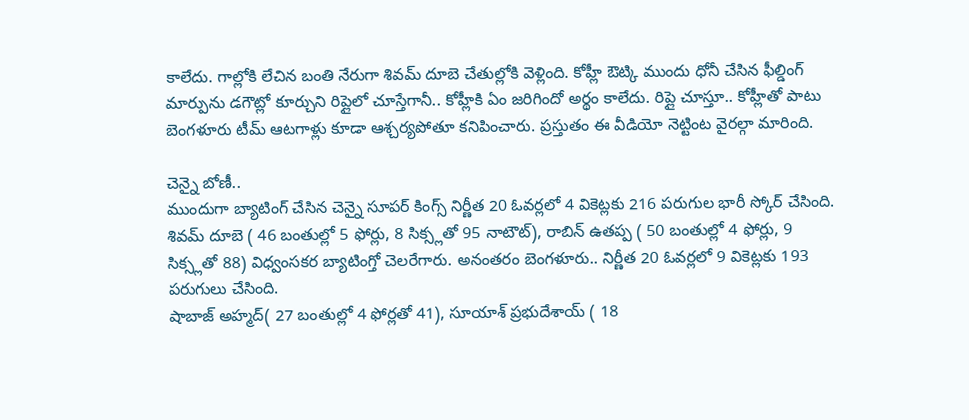కాలేదు. గాల్లోకి లేచిన బంతి నేరుగా శివమ్ దూబె చేతుల్లోకి వెళ్లింది. కోహ్లీ ఔట్కి ముందు ధోనీ చేసిన ఫీల్డింగ్ మార్పును డగౌట్లో కూర్చుని రిప్లైలో చూస్తేగానీ.. కోహ్లీకి ఏం జరిగిందో అర్థం కాలేదు. రిప్లై చూస్తూ.. కోహ్లీతో పాటు బెంగళూరు టీమ్ ఆటగాళ్లు కూడా ఆశ్చర్యపోతూ కనిపించారు. ప్రస్తుతం ఈ వీడియో నెట్టింట వైరల్గా మారింది.

చెన్నై బోణీ..
ముందుగా బ్యాటింగ్ చేసిన చెన్నై సూపర్ కింగ్స్ నిర్ణీత 20 ఓవర్లలో 4 వికెట్లకు 216 పరుగుల భారీ స్కోర్ చేసింది. శివమ్ దూబె ( 46 బంతుల్లో 5 ఫోర్లు, 8 సిక్స్లతో 95 నాటౌట్), రాబిన్ ఉతప్ప ( 50 బంతుల్లో 4 ఫోర్లు, 9 సిక్స్లతో 88) విధ్వంసకర బ్యాటింగ్తో చెలరేగారు. అనంతరం బెంగళూరు.. నిర్ణీత 20 ఓవర్లలో 9 వికెట్లకు 193 పరుగులు చేసింది.
షాబాజ్ అహ్మద్( 27 బంతుల్లో 4 ఫోర్లతో 41), సూయాశ్ ప్రభుదేశాయ్ ( 18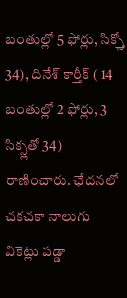బంతుల్లో 5 ఫోర్లు, సిక్స్తో 34), దినేశ్ కార్తీక్ ( 14 బంతుల్లో 2 ఫోర్లు, 3 సిక్స్లతో 34) రాణించారు. ఛేదనలో చకచకా నాలుగు వికెట్లు పడ్డా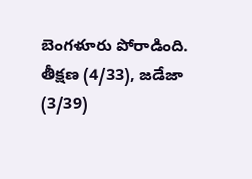బెంగళూరు పోరాడింది. తీక్షణ (4/33), జడేజా (3/39)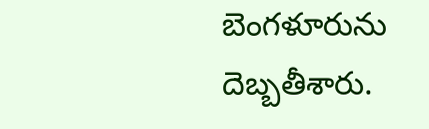బెంగళూరును దెబ్బతీశారు.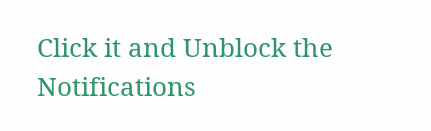Click it and Unblock the Notifications